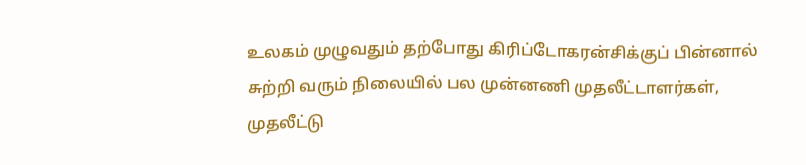உலகம் முழுவதும் தற்போது கிரிப்டோகரன்சிக்குப் பின்னால் சுற்றி வரும் நிலையில் பல முன்னணி முதலீட்டாளர்கள், முதலீட்டு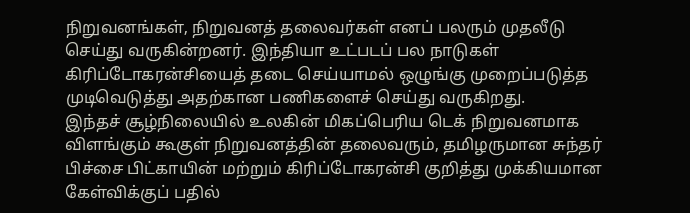நிறுவனங்கள், நிறுவனத் தலைவர்கள் எனப் பலரும் முதலீடு செய்து வருகின்றனர். இந்தியா உட்படப் பல நாடுகள் கிரிப்டோகரன்சியைத் தடை செய்யாமல் ஒழுங்கு முறைப்படுத்த முடிவெடுத்து அதற்கான பணிகளைச் செய்து வருகிறது.
இந்தச் சூழ்நிலையில் உலகின் மிகப்பெரிய டெக் நிறுவனமாக விளங்கும் கூகுள் நிறுவனத்தின் தலைவரும், தமிழருமான சுந்தர் பிச்சை பிட்காயின் மற்றும் கிரிப்டோகரன்சி குறித்து முக்கியமான கேள்விக்குப் பதில்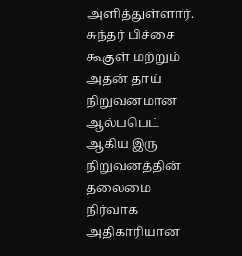அளித்துள்ளார்.
சுந்தர் பிச்சை
கூகுள் மற்றும் அதன் தாய் நிறுவனமான ஆல்பபெட் ஆகிய இரு நிறுவனத்தின் தலைமை நிர்வாக அதிகாரியான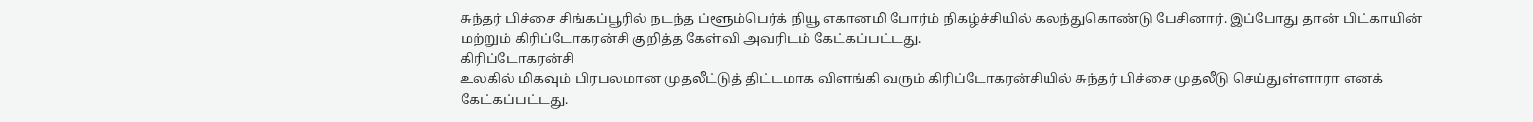சுந்தர் பிச்சை சிங்கப்பூரில் நடந்த ப்ளூம்பெர்க் நியூ எகானமி போர்ம் நிகழ்ச்சியில் கலந்துகொண்டு பேசினார். இப்போது தான் பிட்காயின் மற்றும் கிரிப்டோகரன்சி குறித்த கேள்வி அவரிடம் கேட்கப்பட்டது.
கிரிப்டோகரன்சி
உலகில் மிகவும் பிரபலமான முதலீட்டுத் திட்டமாக விளங்கி வரும் கிரிப்டோகரன்சியில் சுந்தர் பிச்சை முதலீடு செய்துள்ளாரா எனக் கேட்கப்பட்டது.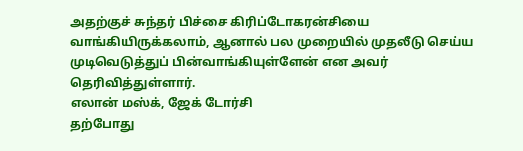அதற்குச் சுந்தர் பிச்சை கிரிப்டோகரன்சியை வாங்கியிருக்கலாம், ஆனால் பல முறையில் முதலீடு செய்ய முடிவெடுத்துப் பின்வாங்கியுள்ளேன் என அவர் தெரிவித்துள்ளார்.
எலான் மஸ்க், ஜேக் டோர்சி
தற்போது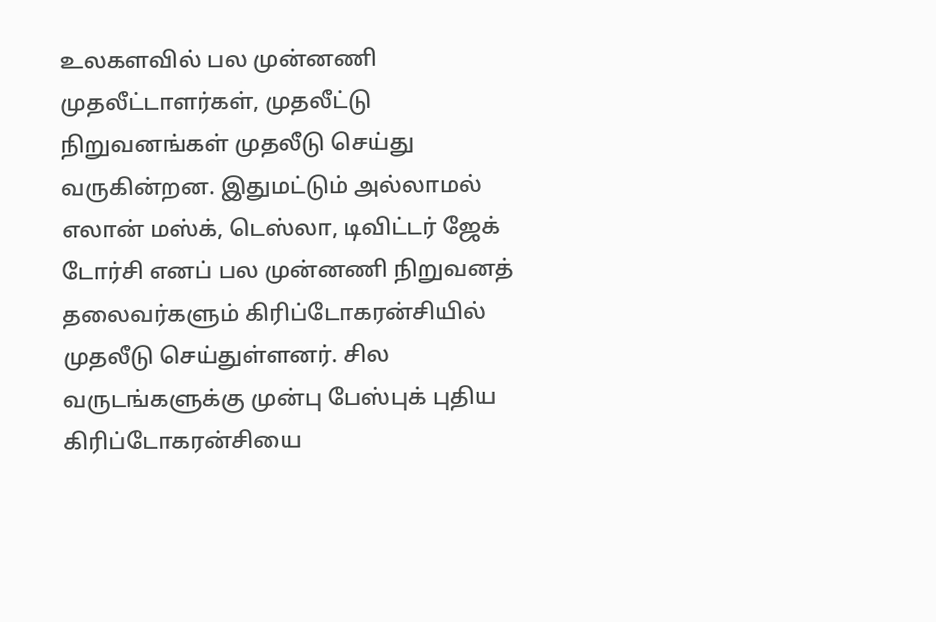உலகளவில் பல முன்னணி முதலீட்டாளர்கள், முதலீட்டு நிறுவனங்கள் முதலீடு செய்து வருகின்றன. இதுமட்டும் அல்லாமல் எலான் மஸ்க், டெஸ்லா, டிவிட்டர் ஜேக் டோர்சி எனப் பல முன்னணி நிறுவனத் தலைவர்களும் கிரிப்டோகரன்சியில் முதலீடு செய்துள்ளனர். சில வருடங்களுக்கு முன்பு பேஸ்புக் புதிய கிரிப்டோகரன்சியை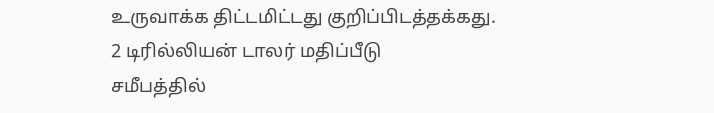உருவாக்க திட்டமிட்டது குறிப்பிடத்தக்கது.
2 டிரில்லியன் டாலர் மதிப்பீடு
சமீபத்தில்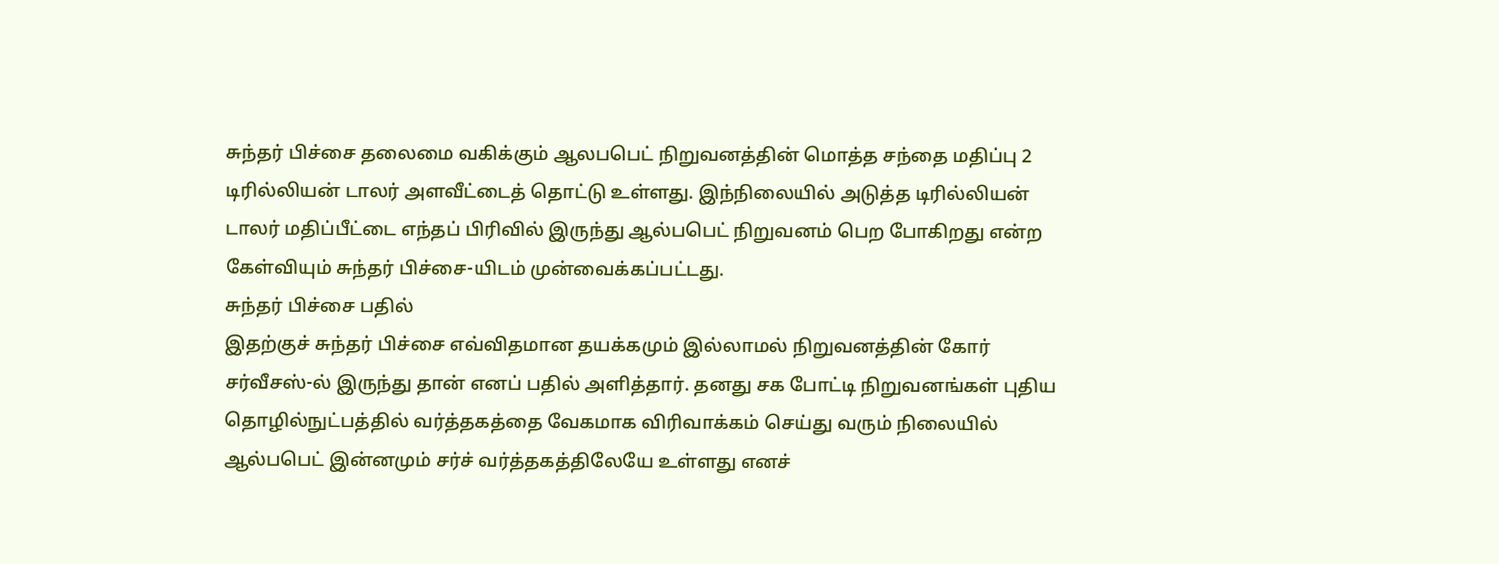சுந்தர் பிச்சை தலைமை வகிக்கும் ஆலபபெட் நிறுவனத்தின் மொத்த சந்தை மதிப்பு 2 டிரில்லியன் டாலர் அளவீட்டைத் தொட்டு உள்ளது. இந்நிலையில் அடுத்த டிரில்லியன் டாலர் மதிப்பீட்டை எந்தப் பிரிவில் இருந்து ஆல்பபெட் நிறுவனம் பெற போகிறது என்ற கேள்வியும் சுந்தர் பிச்சை-யிடம் முன்வைக்கப்பட்டது.
சுந்தர் பிச்சை பதில்
இதற்குச் சுந்தர் பிச்சை எவ்விதமான தயக்கமும் இல்லாமல் நிறுவனத்தின் கோர் சர்வீசஸ்-ல் இருந்து தான் எனப் பதில் அளித்தார். தனது சக போட்டி நிறுவனங்கள் புதிய தொழில்நுட்பத்தில் வர்த்தகத்தை வேகமாக விரிவாக்கம் செய்து வரும் நிலையில் ஆல்பபெட் இன்னமும் சர்ச் வர்த்தகத்திலேயே உள்ளது எனச்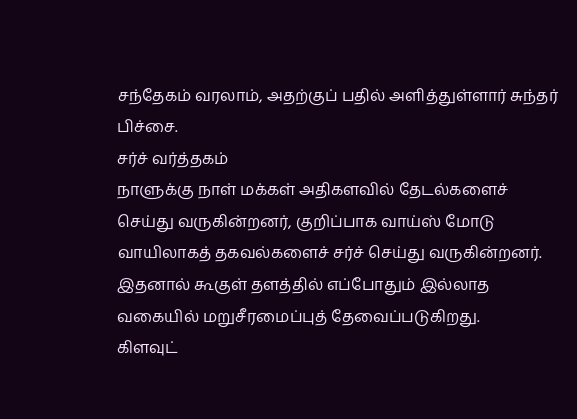சந்தேகம் வரலாம், அதற்குப் பதில் அளித்துள்ளார் சுந்தர் பிச்சை.
சர்ச் வர்த்தகம்
நாளுக்கு நாள் மக்கள் அதிகளவில் தேடல்களைச் செய்து வருகின்றனர், குறிப்பாக வாய்ஸ் மோடு வாயிலாகத் தகவல்களைச் சர்ச் செய்து வருகின்றனர். இதனால் கூகுள் தளத்தில் எப்போதும் இல்லாத வகையில் மறுசீரமைப்புத் தேவைப்படுகிறது.
கிளவுட்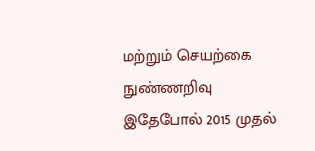மற்றும் செயற்கை நுண்ணறிவு
இதேபோல் 2015 முதல்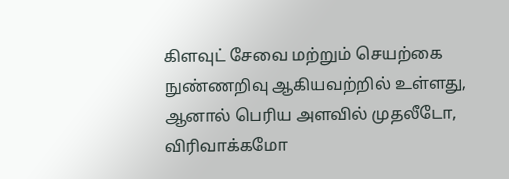கிளவுட் சேவை மற்றும் செயற்கை நுண்ணறிவு ஆகியவற்றில் உள்ளது, ஆனால் பெரிய அளவில் முதலீடோ, விரிவாக்கமோ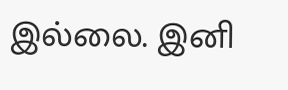இல்லை. இனி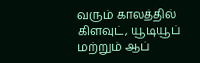வரும் காலத்தில் கிளவுட், யூடியூப் மற்றும் ஆப்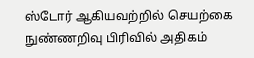ஸ்டோர் ஆகியவற்றில் செயற்கை நுண்ணறிவு பிரிவில் அதிகம்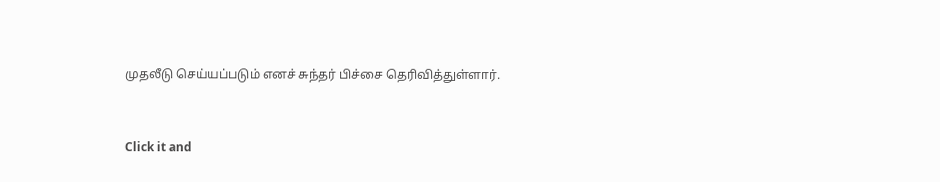முதலீடு செய்யப்படும் எனச் சுந்தர் பிச்சை தெரிவித்துள்ளார்.


Click it and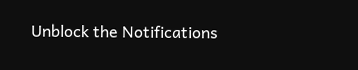Unblock the Notifications